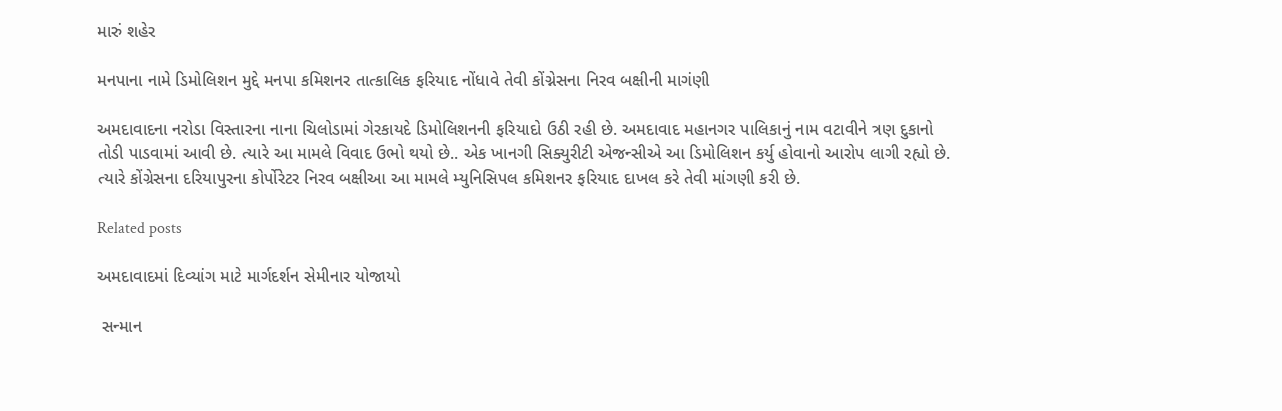મારું શહેર

મનપાના નામે ડિમોલિશન મુદ્દે મનપા કમિશનર તાત્કાલિક ફરિયાદ નોંધાવે તેવી કોંગ્નેસના નિરવ બક્ષીની માગંણી

અમદાવાદના નરોડા વિસ્તારના નાના ચિલોડામાં ગેરકાયદે ડિમોલિશનની ફરિયાદો ઉઠી રહી છે. અમદાવાદ મહાનગર પાલિકાનું નામ વટાવીને ત્રણ દુકાનો તોડી પાડવામાં આવી છે. ત્યારે આ મામલે વિવાદ ઉભો થયો છે.. એક ખાનગી સિક્યુરીટી એજન્સીએ આ ડિમોલિશન કર્યુ હોવાનો આરોપ લાગી રહ્યો છે. ત્યારે કોંગ્રેસના દરિયાપુરના કોર્પોરેટર નિરવ બક્ષીઆ આ મામલે મ્યુનિસિપલ કમિશનર ફરિયાદ દાખલ કરે તેવી માંગણી કરી છે.

Related posts

અમદાવાદમાં દિવ્યાંગ માટે માર્ગદર્શન સેમીનાર યોજાયો

 સન્માન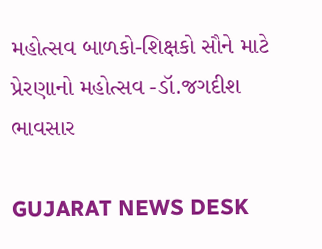મહોત્સવ બાળકો-શિક્ષકો સૌને માટે પ્રેરણાનો મહોત્સવ -ડૉ.જગદીશ ભાવસાર

GUJARAT NEWS DESK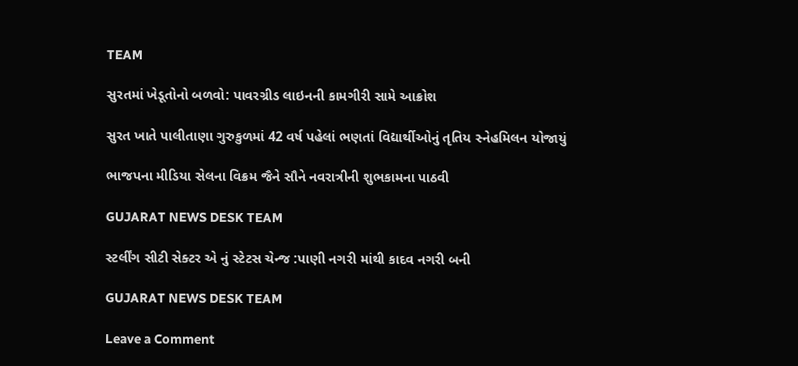TEAM

સુરતમાં ખેડૂતોનો બળવો: પાવરગ્રીડ લાઇનની કામગીરી સામે આક્રોશ

સુરત ખાતે પાલીતાણા ગુરુકુળમાં 42 વર્ષ પહેલાં ભણતાં વિદ્યાર્થીઓનું તૃતિય સ્નેહમિલન યોજાયું

ભાજપના મીડિયા સેલના વિક્રમ જૈને સૌને નવરાત્રીની શુભકામના પાઠવી

GUJARAT NEWS DESK TEAM

સ્ટર્લીંગ સીટી સેક્ટર એ નું સ્ટેટસ ચેન્જ :પાણી નગરી માંથી કાદવ નગરી બની

GUJARAT NEWS DESK TEAM

Leave a Comment